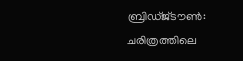ബ്രിഡ്ജ്ടൗൺ: ചരിത്രത്തിലെ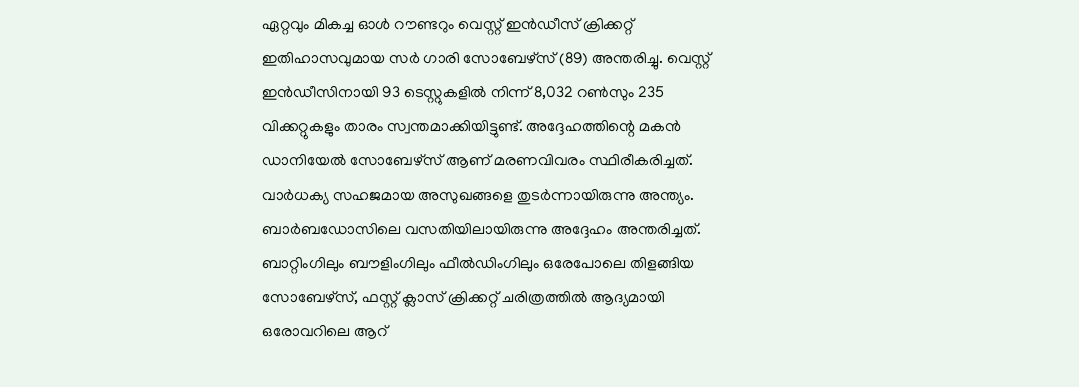ഏറ്റവും മികച്ച ഓൾ റൗണ്ടറും വെസ്റ്റ് ഇൻഡീസ് ക്രിക്കറ്റ് ഇതിഹാസവുമായ സർ ഗാരി സോബേഴ്സ് (89) അന്തരിച്ചു. വെസ്റ്റ് ഇൻഡീസിനായി 93 ടെസ്റ്റുകളിൽ നിന്ന് 8,032 റൺസും 235 വിക്കറ്റുകളും താരം സ്വന്തമാക്കിയിട്ടുണ്ട്. അദ്ദേഹത്തിന്റെ മകൻ ഡാനിയേൽ സോബേഴ്സ് ആണ് മരണവിവരം സ്ഥിരീകരിച്ചത്. വാർധക്യ സഹജമായ അസുഖങ്ങളെ തുടർന്നായിരുന്നു അന്ത്യം. ബാർബഡോസിലെ വസതിയിലായിരുന്നു അദ്ദേഹം അന്തരിച്ചത്.
ബാറ്റിംഗിലും ബൗളിംഗിലും ഫീൽഡിംഗിലും ഒരേപോലെ തിളങ്ങിയ സോബേഴ്സ്, ഫസ്റ്റ് ക്ലാസ് ക്രിക്കറ്റ് ചരിത്രത്തിൽ ആദ്യമായി ഒരോവറിലെ ആറ്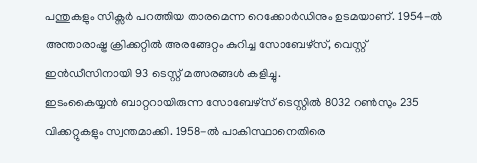പന്തുകളും സിക്സർ പറത്തിയ താരമെന്ന റെക്കോർഡിനും ഉടമയാണ്. 1954-ൽ അന്താരാഷ്ട്ര ക്രിക്കറ്റിൽ അരങ്ങേറ്റം കുറിച്ച സോബേഴ്സ്, വെസ്റ്റ് ഇൻഡീസിനായി 93 ടെസ്റ്റ് മത്സരങ്ങൾ കളിച്ചു.
ഇടംകൈയ്യൻ ബാറ്ററായിരുന്ന സോബേഴ്സ് ടെസ്റ്റിൽ 8032 റൺസും 235 വിക്കറ്റുകളും സ്വന്തമാക്കി. 1958-ൽ പാകിസ്ഥാനെതിരെ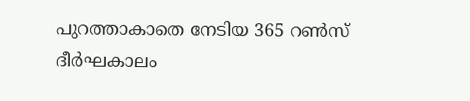പുറത്താകാതെ നേടിയ 365 റൺസ് ദീർഘകാലം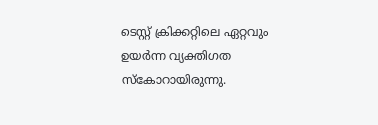ടെസ്റ്റ് ക്രിക്കറ്റിലെ ഏറ്റവും ഉയർന്ന വ്യക്തിഗത സ്കോറായിരുന്നു.